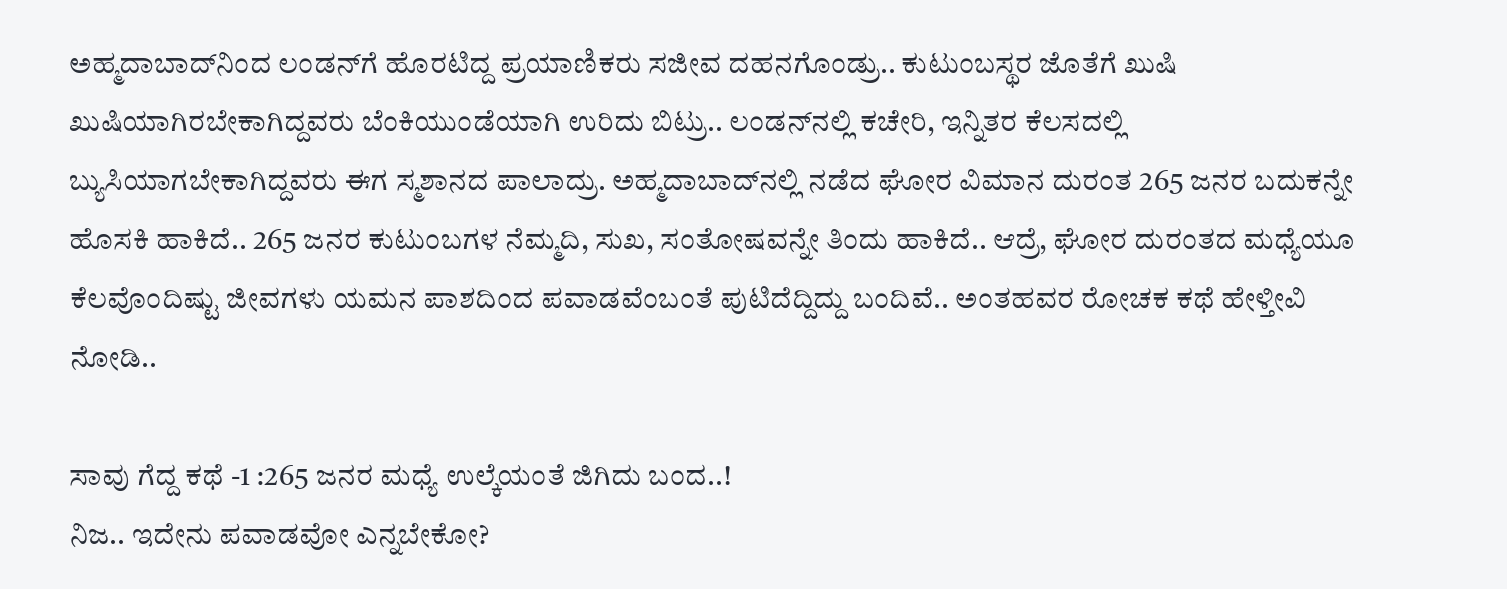ಅಹ್ಮದಾಬಾದ್‌ನಿಂದ ಲಂಡನ್‌ಗೆ ಹೊರಟಿದ್ದ ಪ್ರಯಾಣಿಕರು ಸಜೀವ ದಹನಗೊಂಡ್ರು.. ಕುಟುಂಬಸ್ಥರ ಜೊತೆಗೆ ಖುಷಿ ಖುಷಿಯಾಗಿರಬೇಕಾಗಿದ್ದವರು ಬೆಂಕಿಯುಂಡೆಯಾಗಿ ಉರಿದು ಬಿಟ್ರು.. ಲಂಡನ್‌ನಲ್ಲಿ ಕಚೇರಿ, ಇನ್ನಿತರ ಕೆಲಸದಲ್ಲಿ ಬ್ಯುಸಿಯಾಗಬೇಕಾಗಿದ್ದವರು ಈಗ ಸ್ಮಶಾನದ ಪಾಲಾದ್ರು. ಅಹ್ಮದಾಬಾದ್‌ನಲ್ಲಿ ನಡೆದ ಘೋರ ವಿಮಾನ ದುರಂತ 265 ಜನರ ಬದುಕನ್ನೇ ಹೊಸಕಿ ಹಾಕಿದೆ.. 265 ಜನರ ಕುಟುಂಬಗಳ ನೆಮ್ಮದಿ, ಸುಖ, ಸಂತೋಷವನ್ನೇ ತಿಂದು ಹಾಕಿದೆ.. ಆದ್ರೆ, ಘೋರ ದುರಂತದ ಮಧ್ಯೆಯೂ ಕೆಲವೊಂದಿಷ್ಟು ಜೀವಗಳು ಯಮನ ಪಾಶದಿಂದ ಪವಾಡವೆಂಬಂತೆ ಪುಟಿದೆದ್ದಿದ್ದು ಬಂದಿವೆ.. ಅಂತಹವರ ರೋಚಕ ಕಥೆ ಹೇಳ್ತೀವಿ ನೋಡಿ..

ಸಾವು ಗೆದ್ದ ಕಥೆ -1 :265 ಜನರ ಮಧ್ಯೆ ಉಲ್ಕೆಯಂತೆ ಜಿಗಿದು ಬಂದ..!
ನಿಜ.. ಇದೇನು ಪವಾಡವೋ ಎನ್ನಬೇಕೋ?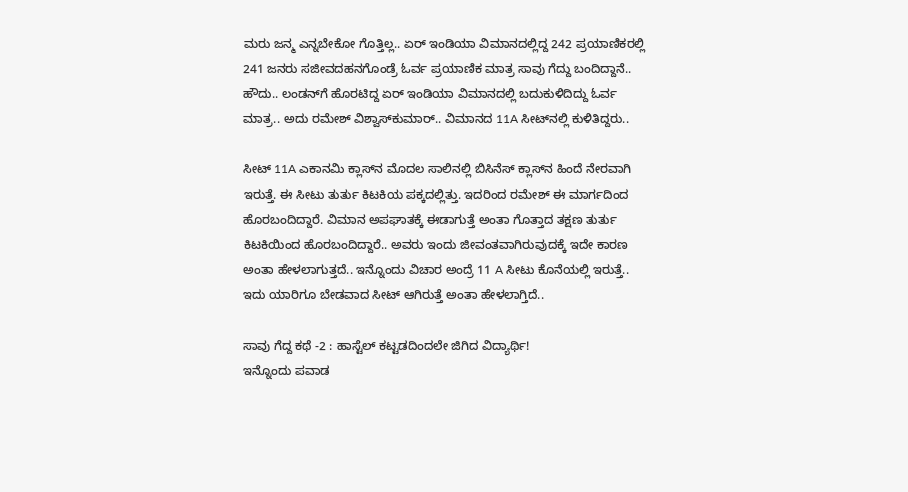ಮರು ಜನ್ಮ ಎನ್ನಬೇಕೋ ಗೊತ್ತಿಲ್ಲ.. ಏರ್‌ ಇಂಡಿಯಾ ವಿಮಾನದಲ್ಲಿದ್ದ 242 ಪ್ರಯಾಣಿಕರಲ್ಲಿ 241 ಜನರು ಸಜೀವದಹನಗೊಂಡ್ರೆ ಓರ್ವ ಪ್ರಯಾಣಿಕ ಮಾತ್ರ ಸಾವು ಗೆದ್ದು ಬಂದಿದ್ದಾನೆ.. ಹೌದು.. ಲಂಡನ್‌ಗೆ ಹೊರಟಿದ್ದ ಏರ್‌ ಇಂಡಿಯಾ ವಿಮಾನದಲ್ಲಿ ಬದುಕುಳಿದಿದ್ದು ಓರ್ವ ಮಾತ್ರ.. ಅದು ರಮೇಶ್ ವಿಶ್ವಾಸ್‌ಕುಮಾರ್.. ವಿಮಾನದ 11A ಸೀಟ್‌ನಲ್ಲಿ ಕುಳಿತಿದ್ದರು..

ಸೀಟ್ 11A ಎಕಾನಮಿ ಕ್ಲಾಸ್‌ನ ಮೊದಲ ಸಾಲಿನಲ್ಲಿ ಬಿಸಿನೆಸ್ ಕ್ಲಾಸ್‌ನ ಹಿಂದೆ ನೇರವಾಗಿ ಇರುತ್ತೆ. ಈ ಸೀಟು ತುರ್ತು ಕಿಟಕಿಯ ಪಕ್ಕದಲ್ಲಿತ್ತು. ಇದರಿಂದ ರಮೇಶ್ ಈ ಮಾರ್ಗದಿಂದ ಹೊರಬಂದಿದ್ದಾರೆ. ವಿಮಾನ ಅಪಘಾತಕ್ಕೆ ಈಡಾಗುತ್ತೆ ಅಂತಾ ಗೊತ್ತಾದ ತಕ್ಷಣ ತುರ್ತು ಕಿಟಕಿಯಿಂದ ಹೊರಬಂದಿದ್ದಾರೆ.. ಅವರು ಇಂದು ಜೀವಂತವಾಗಿರುವುದಕ್ಕೆ ಇದೇ ಕಾರಣ ಅಂತಾ ಹೇಳಲಾಗುತ್ತದೆ.. ಇನ್ನೊಂದು ವಿಚಾರ ಅಂದ್ರೆ 11 A ಸೀಟು ಕೊನೆಯಲ್ಲಿ ಇರುತ್ತೆ.. ಇದು ಯಾರಿಗೂ ಬೇಡವಾದ ಸೀಟ್‌ ಆಗಿರುತ್ತೆ ಅಂತಾ ಹೇಳಲಾಗ್ತಿದೆ..

ಸಾವು ಗೆದ್ದ ಕಥೆ -2 : ಹಾಸ್ಟೆಲ್‌ ಕಟ್ಟಡದಿಂದಲೇ ಜಿಗಿದ ವಿದ್ಯಾರ್ಥಿ!
ಇನ್ನೊಂದು ಪವಾಡ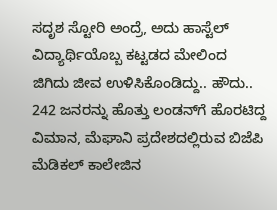ಸದೃಶ ಸ್ಟೋರಿ ಅಂದ್ರೆ, ಅದು ಹಾಸ್ಟೆಲ್‌ ವಿದ್ಯಾರ್ಥಿಯೊಬ್ಬ ಕಟ್ಟಡದ ಮೇಲಿಂದ ಜಿಗಿದು ಜೀವ ಉಳಿಸಿಕೊಂಡಿದ್ದು.. ಹೌದು.. 242 ಜನರನ್ನು ಹೊತ್ತು ಲಂಡನ್‌ಗೆ ಹೊರಟಿದ್ದ ವಿಮಾನ, ಮೆಘಾನಿ ಪ್ರದೇಶದಲ್ಲಿರುವ ಬಿಜೆಪಿ ಮೆಡಿಕಲ್‌ ಕಾಲೇಜಿನ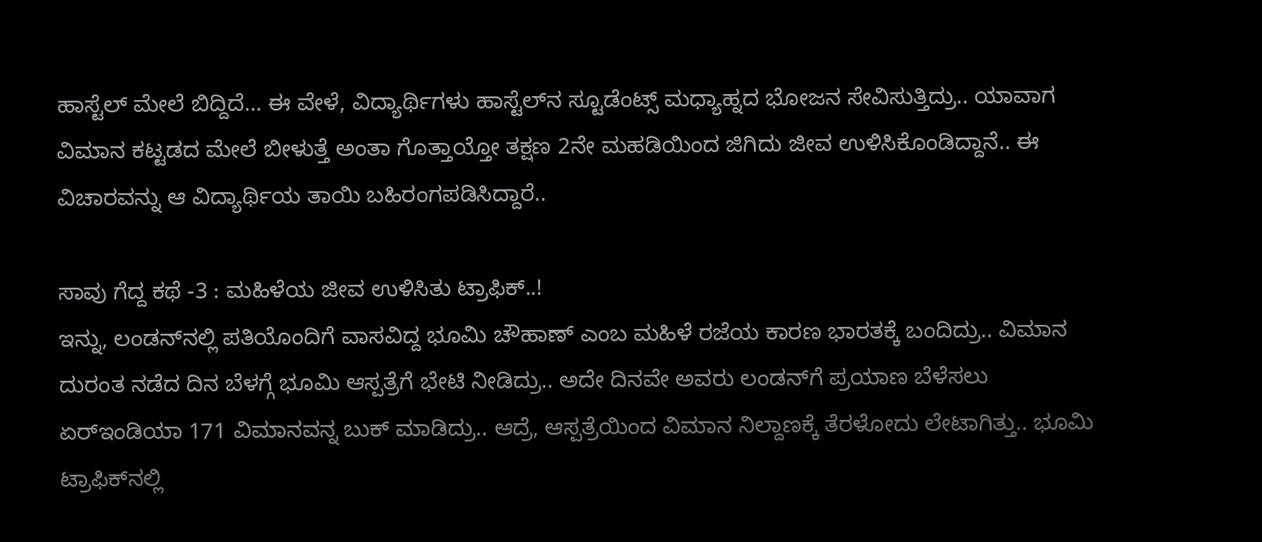ಹಾಸ್ಟೆಲ್‌ ಮೇಲೆ ಬಿದ್ದಿದೆ… ಈ ವೇಳೆ, ವಿದ್ಯಾರ್ಥಿಗಳು ಹಾಸ್ಟೆಲ್‌ನ ಸ್ಟೂಡೆಂಟ್ಸ್‌ ಮಧ್ಯಾಹ್ನದ ಭೋಜನ ಸೇವಿಸುತ್ತಿದ್ರು.. ಯಾವಾಗ ವಿಮಾನ ಕಟ್ಟಡದ ಮೇಲೆ ಬೀಳುತ್ತೆ ಅಂತಾ ಗೊತ್ತಾಯ್ತೋ ತಕ್ಷಣ 2ನೇ ಮಹಡಿಯಿಂದ ಜಿಗಿದು ಜೀವ ಉಳಿಸಿಕೊಂಡಿದ್ದಾನೆ.. ಈ ವಿಚಾರವನ್ನು ಆ ವಿದ್ಯಾರ್ಥಿಯ ತಾಯಿ ಬಹಿರಂಗಪಡಿಸಿದ್ದಾರೆ..

ಸಾವು ಗೆದ್ದ ಕಥೆ -3 : ಮಹಿಳೆಯ ಜೀವ ಉಳಿಸಿತು ಟ್ರಾಫಿಕ್..!
ಇನ್ನು, ಲಂಡನ್‌ನಲ್ಲಿ ಪತಿಯೊಂದಿಗೆ ವಾಸವಿದ್ದ ಭೂಮಿ ಚೌಹಾಣ್‌ ಎಂಬ ಮಹಿಳೆ ರಜೆಯ ಕಾರಣ ಭಾರತಕ್ಕೆ ಬಂದಿದ್ರು.. ವಿಮಾನ ದುರಂತ ನಡೆದ ದಿನ ಬೆಳಗ್ಗೆ ಭೂಮಿ ಆಸ್ಪತ್ರೆಗೆ ಭೇಟಿ ನೀಡಿದ್ರು.. ಅದೇ ದಿನವೇ ಅವರು ಲಂಡನ್‌ಗೆ ಪ್ರಯಾಣ ಬೆಳೆಸಲು ಏರ್‌ಇಂಡಿಯಾ 171 ವಿಮಾನವನ್ನ ಬುಕ್‌ ಮಾಡಿದ್ರು.. ಆದ್ರೆ, ಆಸ್ಪತ್ರೆಯಿಂದ ವಿಮಾನ ನಿಲ್ದಾಣಕ್ಕೆ ತೆರಳೋದು ಲೇಟಾಗಿತ್ತು.. ಭೂಮಿ ಟ್ರಾಫಿಕ್‌ನಲ್ಲಿ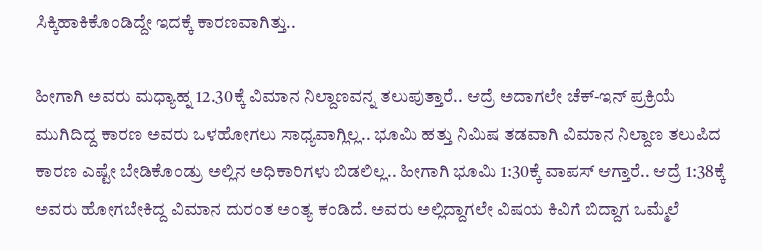ಸಿಕ್ಕಿಹಾಕಿಕೊಂಡಿದ್ದೇ ಇದಕ್ಕೆ ಕಾರಣವಾಗಿತ್ತು..

ಹೀಗಾಗಿ ಅವರು ಮಧ್ಯಾಹ್ನ 12.30ಕ್ಕೆ ವಿಮಾನ ನಿಲ್ದಾಣವನ್ನ ತಲುಪುತ್ತಾರೆ.. ಆದ್ರೆ ಅದಾಗಲೇ ಚೆಕ್‌-ಇನ್‌ ಪ್ರಕ್ರಿಯೆ ಮುಗಿದಿದ್ದ ಕಾರಣ ಅವರು ಒಳಹೋಗಲು ಸಾಧ್ಯವಾಗ್ಲಿಲ್ಲ.. ಭೂಮಿ ಹತ್ತು ನಿಮಿಷ ತಡವಾಗಿ ವಿಮಾನ ನಿಲ್ದಾಣ ತಲುಪಿದ ಕಾರಣ ಎಷ್ಟೇ ಬೇಡಿಕೊಂಡ್ರು ಅಲ್ಲಿನ ಅಧಿಕಾರಿಗಳು ಬಿಡಲಿಲ್ಲ.. ಹೀಗಾಗಿ ಭೂಮಿ 1:30ಕ್ಕೆ ವಾಪಸ್‌ ಆಗ್ತಾರೆ.. ಆದ್ರೆ 1:38ಕ್ಕೆ ಅವರು ಹೋಗಬೇಕಿದ್ದ ವಿಮಾನ ದುರಂತ ಅಂತ್ಯ ಕಂಡಿದೆ. ಅವರು ಅಲ್ಲಿದ್ದಾಗಲೇ ವಿಷಯ ಕಿವಿಗೆ ಬಿದ್ದಾಗ ಒಮ್ಮೆಲೆ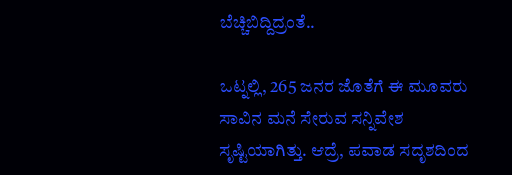ಬೆಚ್ಚಿಬಿದ್ದಿದ್ರಂತೆ..

ಒಟ್ನಲ್ಲಿ, 265 ಜನರ ಜೊತೆಗೆ ಈ ಮೂವರು ಸಾವಿನ ಮನೆ ಸೇರುವ ಸನ್ನಿವೇಶ ಸೃಷ್ಟಿಯಾಗಿತ್ತು. ಆದ್ರೆ, ಪವಾಡ ಸದೃಶದಿಂದ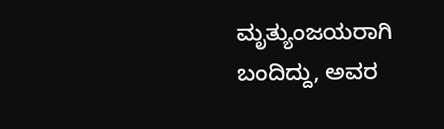ಮೃತ್ಯುಂಜಯರಾಗಿ ಬಂದಿದ್ದು, ಅವರ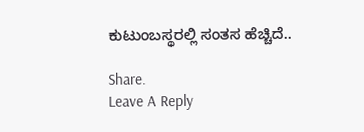ಕುಟುಂಬಸ್ಥರಲ್ಲಿ ಸಂತಸ ಹೆಚ್ಚಿದೆ..

Share.
Leave A Reply